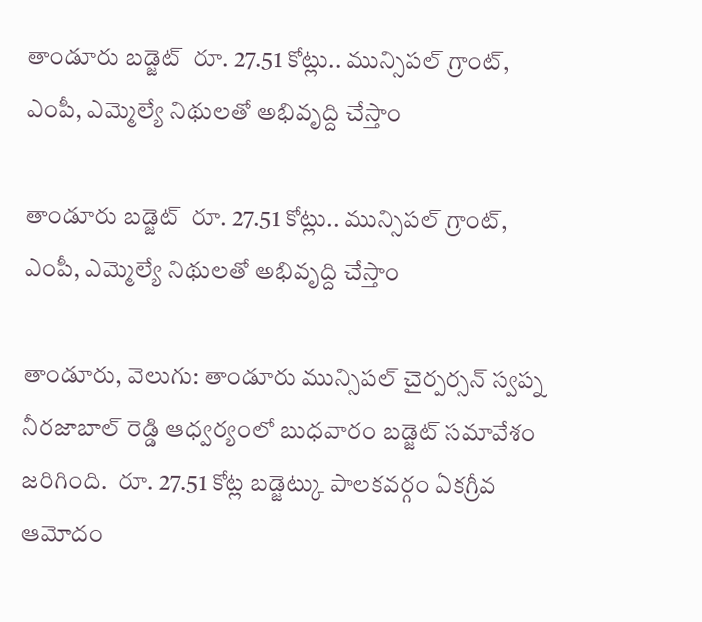తాండూరు బడ్జెట్  రూ. 27.51 కోట్లు.. మున్సిపల్ గ్రాంట్, ఎంపీ, ఎమ్మెల్యే నిథులతో అభివృద్ది చేస్తాం

తాండూరు బడ్జెట్  రూ. 27.51 కోట్లు.. మున్సిపల్ గ్రాంట్, ఎంపీ, ఎమ్మెల్యే నిథులతో అభివృద్ది చేస్తాం

తాండూరు, వెలుగు: తాండూరు మున్సిపల్ చైర్పర్సన్ స్వప్న నీరజాబాల్ రెడ్డి ఆధ్వర్యంలో బుధవారం బడ్జెట్ సమావేశం జరిగింది.  రూ. 27.51 కోట్ల బడ్జెట్కు పాలకవర్గం ఏకగ్రీవ ఆమోదం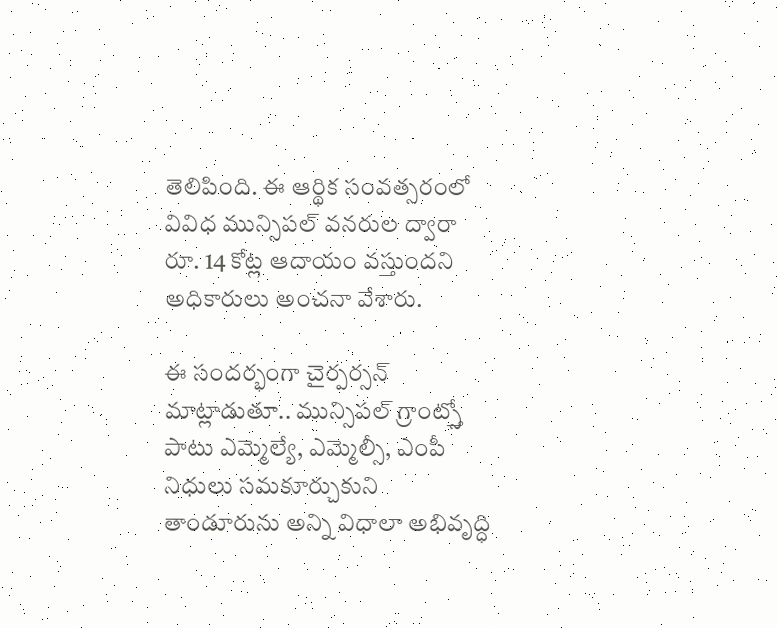తెలిపింది. ఈ ఆర్థిక సంవత్సరంలో వివిధ మున్సిపల్ వనరుల ద్వారా రూ. 14 కోట్ల ఆదాయం వస్తుందని అధికారులు అంచనా వేశారు.

ఈ సందర్భంగా చైర్పర్సన్ మాట్లాడుతూ.. మున్సిపల్ గ్రాంట్స్తో పాటు ఎమ్మెల్యే, ఎమ్మెల్సీ, ఎంపీ నిధులు సమకూర్చుకుని తాండూరును అన్ని విధాలా అభివృద్ధి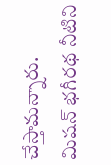చేస్తామన్నారు.  మిషన్ భగీరథ నీటిని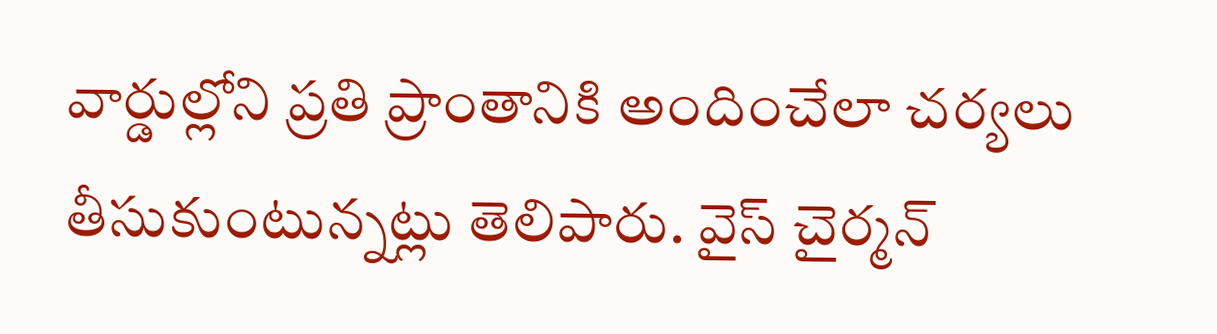వార్డుల్లోని ప్రతి ప్రాంతానికి అందించేలా చర్యలు తీసుకుంటున్నట్లు తెలిపారు. వైస్ చైర్మన్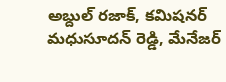అబ్దుల్ రజాక్, కమిషనర్ మధుసూదన్ రెడ్డి, మేనేజర్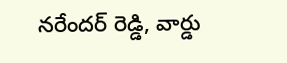నరేందర్ రెడ్డి, వార్డు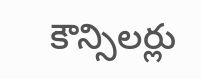కౌన్సిలర్లు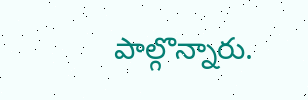పాల్గొన్నారు.